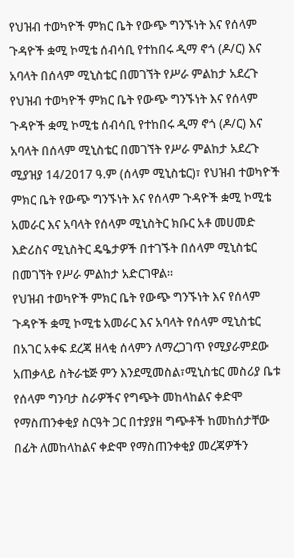የህዝብ ተወካዮች ምክር ቤት የውጭ ግንኙነት እና የሰላም ጉዳዮች ቋሚ ኮሚቴ ሰብሳቢ የተከበሩ ዲማ ኖጎ (ዶ/ር) እና አባላት በሰላም ሚኒስቴር በመገኘት የሥራ ምልከታ አደረጉ
የህዝብ ተወካዮች ምክር ቤት የውጭ ግንኙነት እና የሰላም ጉዳዮች ቋሚ ኮሚቴ ሰብሳቢ የተከበሩ ዲማ ኖጎ (ዶ/ር) እና አባላት በሰላም ሚኒስቴር በመገኘት የሥራ ምልከታ አደረጉ
ሚያዝያ 14/2017 ዓ.ም (ሰላም ሚኒስቴር)፣ የህዝብ ተወካዮች ምክር ቤት የውጭ ግንኙነት እና የሰላም ጉዳዮች ቋሚ ኮሚቴ አመራር እና አባላት የሰላም ሚኒስትር ክቡር አቶ መሀመድ እድሪስና ሚኒስትር ዴዔታዎች በተገኙት በሰላም ሚኒስቴር በመገኘት የሥራ ምልከታ አድርገዋል።
የህዝብ ተወካዮች ምክር ቤት የውጭ ግንኙነት እና የሰላም ጉዳዮች ቋሚ ኮሚቴ አመራር እና አባላት የሰላም ሚኒስቴር በአገር አቀፍ ደረጃ ዘላቂ ሰላምን ለማረጋገጥ የሚያራምደው አጠቃላይ ስትራቴጅ ምን እንደሚመስል፣ሚኒስቴር መስሪያ ቤቱ የሰላም ግንባታ ስራዎችና የግጭት መከላከልና ቀድሞ የማስጠንቀቂያ ስርዓት ጋር በተያያዘ ግጭቶች ከመከሰታቸው በፊት ለመከላከልና ቀድሞ የማስጠንቀቂያ መረጃዎችን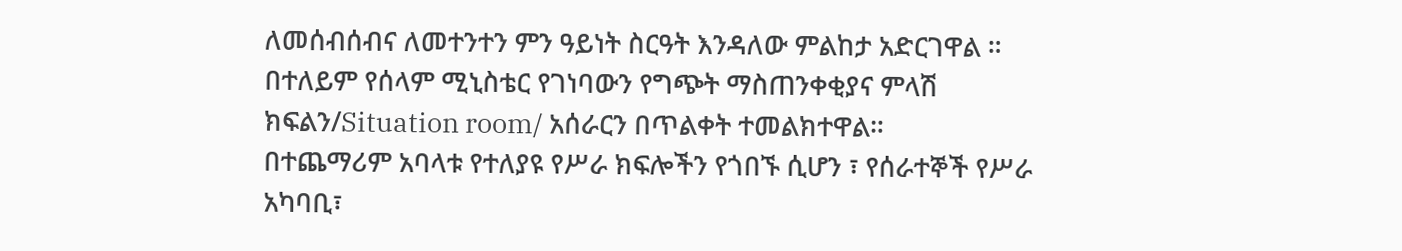ለመሰብሰብና ለመተንተን ምን ዓይነት ስርዓት እንዳለው ምልከታ አድርገዋል ።
በተለይም የሰላም ሚኒስቴር የገነባውን የግጭት ማስጠንቀቂያና ምላሽ ክፍልን/Situation room/ አሰራርን በጥልቀት ተመልክተዋል።
በተጨማሪም አባላቱ የተለያዩ የሥራ ክፍሎችን የጎበኙ ሲሆን ፣ የሰራተኞች የሥራ አካባቢ፣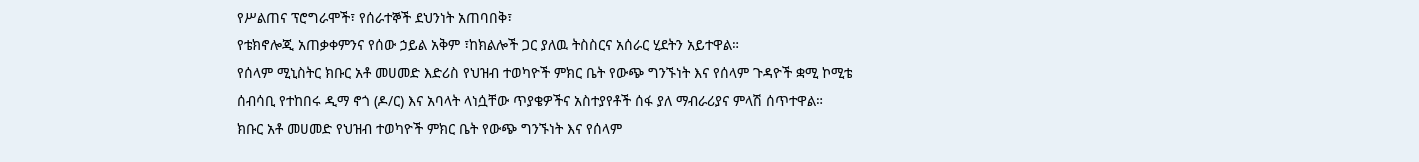የሥልጠና ፕሮግራሞች፣ የሰራተኞች ደህንነት አጠባበቅ፣
የቴክኖሎጂ አጠቃቀምንና የሰው ኃይል አቅም ፣ከክልሎች ጋር ያለዉ ትስስርና አሰራር ሂደትን አይተዋል።
የሰላም ሚኒስትር ክቡር አቶ መሀመድ እድሪስ የህዝብ ተወካዮች ምክር ቤት የውጭ ግንኙነት እና የሰላም ጉዳዮች ቋሚ ኮሚቴ ሰብሳቢ የተከበሩ ዲማ ኖጎ (ዶ/ር) እና አባላት ላነሷቸው ጥያቄዎችና አስተያየቶች ሰፋ ያለ ማብራሪያና ምላሽ ሰጥተዋል።
ክቡር አቶ መሀመድ የህዝብ ተወካዮች ምክር ቤት የውጭ ግንኙነት እና የሰላም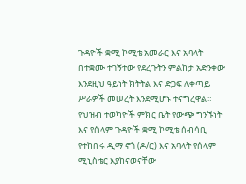ጉዳዮች ቋሚ ኮሚቴ አመራር እና አባላት በተቋሙ ተገኝተው የደረጉትን ምልከታ አድንቀው እንደዚህ ዓይነት ክትትል እና ድጋፍ ለቀጣይ ሥራዎች መሠረት እንደሚሆኑ ተናግረዋል።
የህዝብ ተወካዮች ምክር ቤት የውጭ ግንኙነት እና የሰላም ጉዳዮች ቋሚ ኮሚቴ ሰብሳቢ የተከበሩ ዲማ ኖጎ (ዶ/ር) እና አባላት የሰላም ሚኒስቴር እያከናወናቸው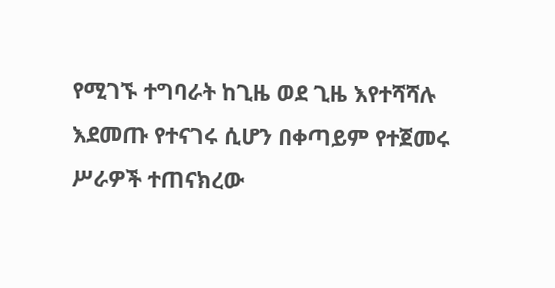የሚገኙ ተግባራት ከጊዜ ወደ ጊዜ እየተሻሻሉ እደመጡ የተናገሩ ሲሆን በቀጣይም የተጀመሩ ሥራዎች ተጠናክረው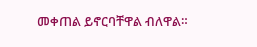መቀጠል ይኖርባቸዋል ብለዋል።